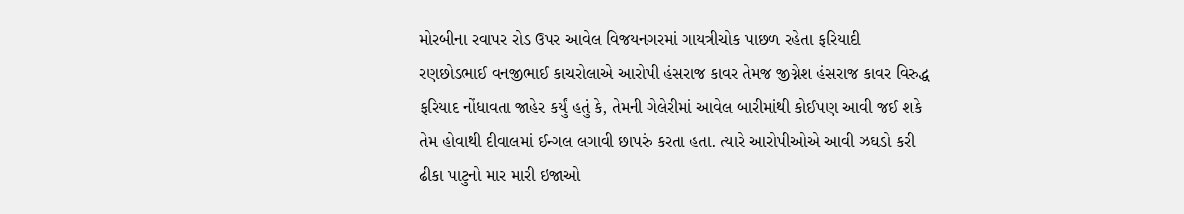મોરબીના રવાપર રોડ ઉપર આવેલ વિજયનગરમાં ગાયત્રીચોક પાછળ રહેતા ફરિયાદી રણછોડભાઈ વનજીભાઈ કાચરોલાએ આરોપી હંસરાજ કાવર તેમજ જીગ્નેશ હંસરાજ કાવર વિરુદ્ધ ફરિયાદ નોંધાવતા જાહેર કર્યું હતું કે, તેમની ગેલેરીમાં આવેલ બારીમાંથી કોઈપણ આવી જઈ શકે તેમ હોવાથી દીવાલમાં ઈન્ગલ લગાવી છાપરું કરતા હતા. ત્યારે આરોપીઓએ આવી ઝઘડો કરી ઢીકા પાટુનો માર મારી ઇજાઓ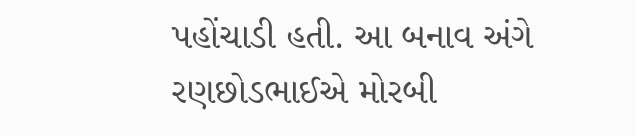પહોંચાડી હતી. આ બનાવ અંગે રણછોડભાઈએ મોરબી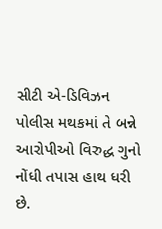સીટી એ-ડિવિઝન પોલીસ મથકમાં તે બન્ને આરોપીઓ વિરુદ્ધ ગુનો નોંધી તપાસ હાથ ધરી છે.